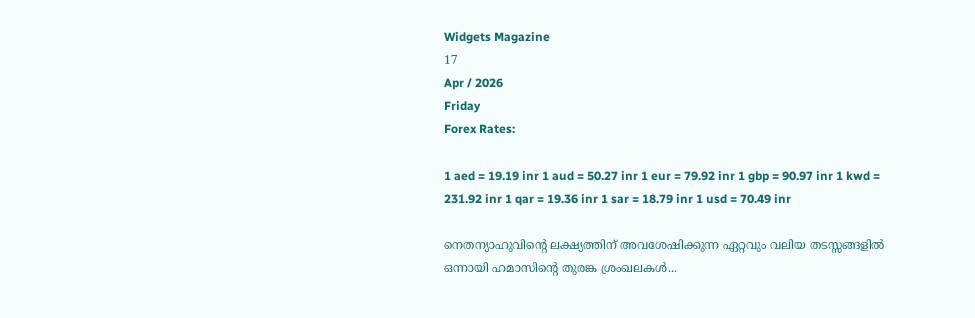Widgets Magazine
17
Apr / 2026
Friday
Forex Rates:

1 aed = 19.19 inr 1 aud = 50.27 inr 1 eur = 79.92 inr 1 gbp = 90.97 inr 1 kwd = 231.92 inr 1 qar = 19.36 inr 1 sar = 18.79 inr 1 usd = 70.49 inr

നെതന്യാഹുവിൻ്റെ ലക്ഷ്യത്തിന് അവശേഷിക്കുന്ന ഏറ്റവും വലിയ തടസ്സങ്ങളിൽ ഒന്നായി ഹമാസിന്റെ തുരങ്ക ശ്രംഖലകൾ...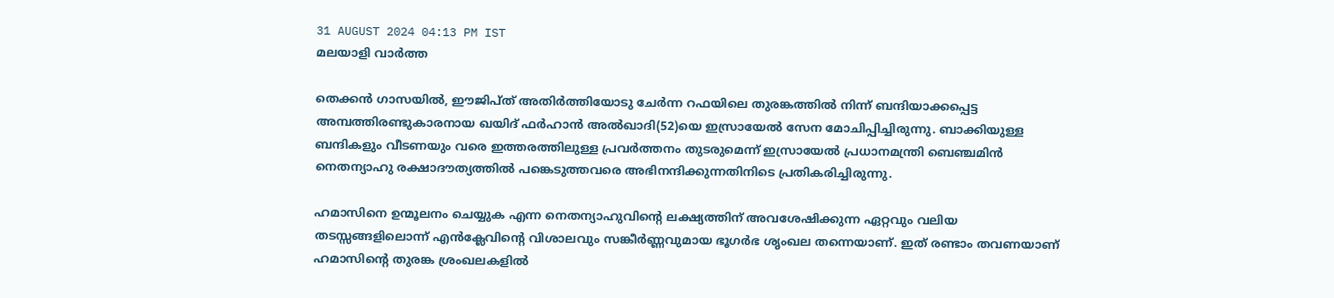31 AUGUST 2024 04:13 PM IST
മലയാളി വാര്‍ത്ത

തെക്കൻ ഗാസയിൽ, ഈജിപ്ത് അതിർത്തിയോടു ചേർന്ന റഫയിലെ തുരങ്കത്തിൽ നിന്ന് ബന്ദിയാക്കപ്പെട്ട അമ്പത്തിരണ്ടുകാരനായ ഖയിദ് ഫർഹാൻ അൽഖാദി(52)യെ ഇസ്രായേൽ സേന മോചിപ്പിച്ചിരുന്നു. ബാക്കിയുള്ള ബന്ദികളും വീടണയും വരെ ഇത്തരത്തിലുള്ള പ്രവർത്തനം തുടരുമെന്ന് ഇസ്രായേൽ പ്രധാനമന്ത്രി ബെഞ്ചമിൻ നെതന്യാഹു രക്ഷാദൗത്യത്തിൽ പങ്കെടുത്തവരെ അഭിനന്ദിക്കുന്നതിനിടെ പ്രതികരിച്ചിരുന്നു.

ഹമാസിനെ ഉന്മൂലനം ചെയ്യുക എന്ന നെതന്യാഹുവിൻ്റെ ലക്ഷ്യത്തിന് അവശേഷിക്കുന്ന ഏറ്റവും വലിയ തടസ്സങ്ങളിലൊന്ന് എൻക്ലേവിൻ്റെ വിശാലവും സങ്കീർണ്ണവുമായ ഭൂഗർഭ ശൃംഖല തന്നെയാണ്. ഇത് രണ്ടാം തവണയാണ് ഹമാസിൻ്റെ തുരങ്ക ശ്രംഖലകളിൽ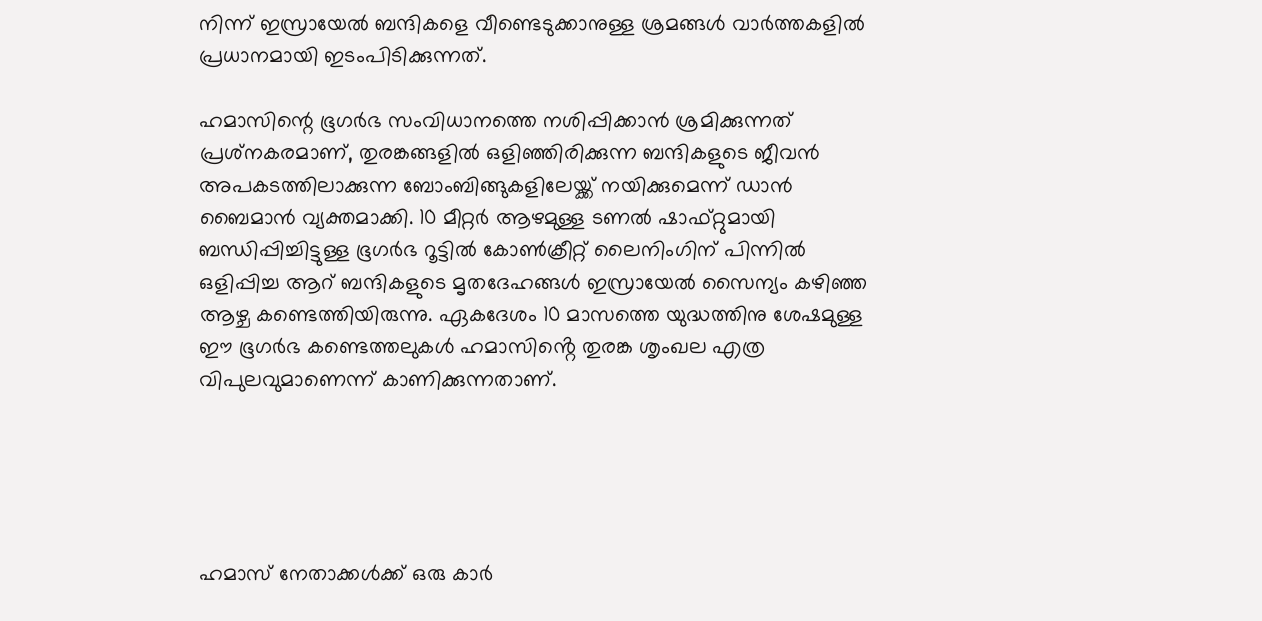നിന്ന് ഇസ്രായേൽ ബന്ദികളെ വീണ്ടെടുക്കാനുള്ള ശ്രമങ്ങൾ വാർത്തകളിൽ പ്രധാനമായി ഇടംപിടിക്കുന്നത്.

ഹമാസിന്റെ ഭൂഗർഭ സംവിധാനത്തെ നശിപ്പിക്കാൻ ശ്രമിക്കുന്നത് പ്രശ്‌നകരമാണ്, തുരങ്കങ്ങളിൽ ഒളിഞ്ഞിരിക്കുന്ന ബന്ദികളുടെ ജീവൻ അപകടത്തിലാക്കുന്ന ബോംബിങ്ങുകളിലേയ്ക്ക് നയിക്കുമെന്ന് ഡാൻ ബൈമാൻ വ്യക്തമാക്കി. 10 മീറ്റർ ആഴമുള്ള ടണൽ ഷാഫ്റ്റുമായി ബന്ധിപ്പിച്ചിട്ടുള്ള ഭൂഗർഭ റൂട്ടിൽ കോൺക്രീറ്റ് ലൈനിംഗിന് പിന്നിൽ ഒളിപ്പിച്ച ആറ് ബന്ദികളുടെ മൃതദേഹങ്ങൾ ഇസ്രായേൽ സൈന്യം കഴിഞ്ഞ ആഴ്ച കണ്ടെത്തിയിരുന്നു. ഏകദേശം 10 മാസത്തെ യുദ്ധത്തിനു ശേഷമുള്ള ഈ ഭൂഗർഭ കണ്ടെത്തലുകൾ ഹമാസിൻ്റെ തുരങ്ക ശൃംഖല എത്ര വിപുലവുമാണെന്ന് കാണിക്കുന്നതാണ്.





ഹമാസ് നേതാക്കള്‍ക്ക് ഒരു കാര്‍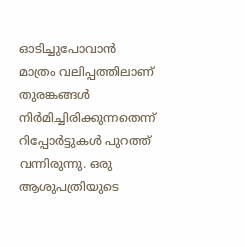ഓടിച്ചുപോവാന്‍ മാത്രം വലിപ്പത്തിലാണ് തുരങ്കങ്ങള്‍ നിര്‍മിച്ചിരിക്കുന്നതെന്ന് റിപ്പോർട്ടുകൾ പുറത്ത് വന്നിരുന്നു. ഒരു ആശുപത്രിയുടെ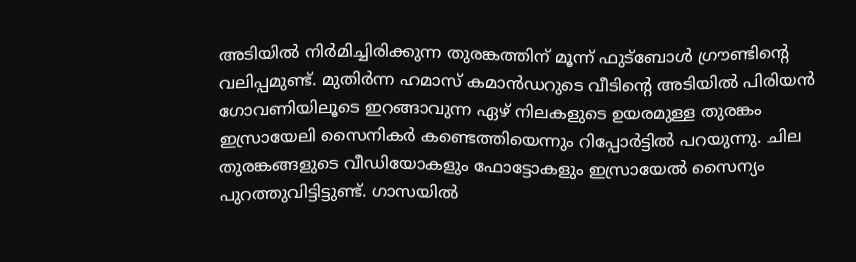അടിയില്‍ നിര്‍മിച്ചിരിക്കുന്ന തുരങ്കത്തിന് മൂന്ന് ഫുട്ബോള്‍ ഗ്രൗണ്ടിന്റെ വലിപ്പമുണ്ട്. മുതിര്‍ന്ന ഹമാസ് കമാന്‍ഡറുടെ വീടിന്റെ അടിയില്‍ പിരിയന്‍ ഗോവണിയിലൂടെ ഇറങ്ങാവുന്ന ഏഴ് നിലകളുടെ ഉയരമുള്ള തുരങ്കം ഇസ്രായേലി സൈനികര്‍ കണ്ടെത്തിയെന്നും റിപ്പോര്‍ട്ടില്‍ പറയുന്നു. ചില തുരങ്കങ്ങളുടെ വീഡിയോകളും ഫോട്ടോകളും ഇസ്രായേല്‍ സൈന്യം പുറത്തുവിട്ടിട്ടുണ്ട്. ഗാസയില്‍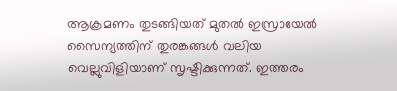ആക്രമണം തുടങ്ങിയത് മുതല്‍ ഇസ്രായേല്‍ സൈന്യത്തിന് തുരങ്കങ്ങള്‍ വലിയ വെല്ലുവിളിയാണ് സൃഷ്ടിക്കുന്നത്. ഇത്തരം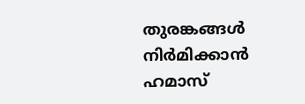തുരങ്കങ്ങള്‍ നിര്‍മിക്കാന്‍ ഹമാസ്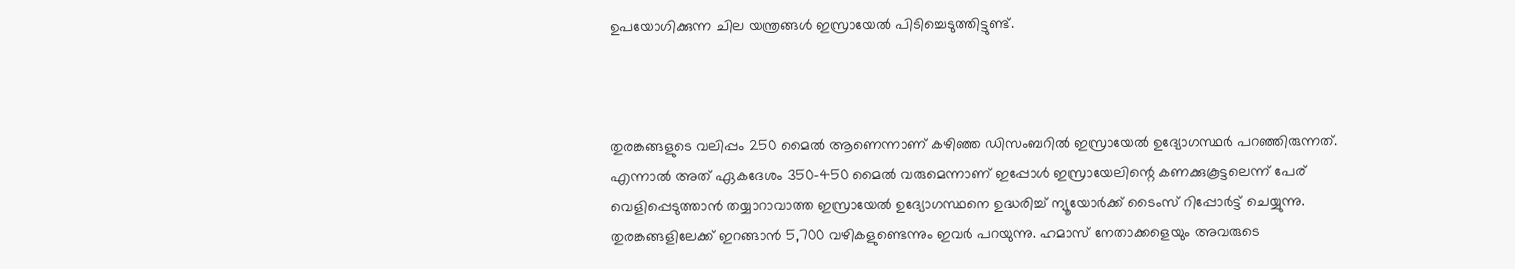ഉപയോഗിക്കുന്ന ചില യന്ത്രങ്ങള്‍ ഇസ്രായേല്‍ പിടിച്ചെടുത്തിട്ടുണ്ട്.



തുരങ്കങ്ങളുടെ വലിപ്പം 250 മൈല്‍ ആണെന്നാണ് കഴിഞ്ഞ ഡിസംബറില്‍ ഇസ്രായേല്‍ ഉദ്യോഗസ്ഥര്‍ പറഞ്ഞിരുന്നത്. എന്നാല്‍ അത് ഏകദേശം 350-450 മൈല്‍ വരുമെന്നാണ് ഇപ്പോള്‍ ഇസ്രായേലിന്റെ കണക്കുകൂട്ടലെന്ന് പേര് വെളിപ്പെടുത്താന്‍ തയ്യാറാവാത്ത ഇസ്രായേല്‍ ഉദ്യോഗസ്ഥനെ ഉദ്ധരിച്ച് ന്യൂയോര്‍ക്ക് ടൈംസ് റിപ്പോര്‍ട്ട് ചെയ്യുന്നു. തുരങ്കങ്ങളിലേക്ക് ഇറങ്ങാന്‍ 5,700 വഴികളുണ്ടെന്നും ഇവര്‍ പറയുന്നു. ഹമാസ് നേതാക്കളെയും അവരുടെ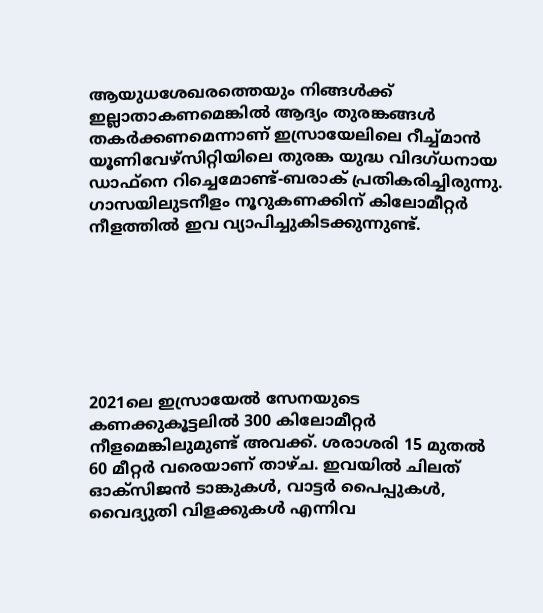ആയുധശേഖരത്തെയും നിങ്ങള്‍ക്ക് ഇല്ലാതാകണമെങ്കില്‍ ആദ്യം തുരങ്കങ്ങള്‍ തകര്‍ക്കണമെന്നാണ് ഇസ്രായേലിലെ റീച്ച്മാന്‍ യൂണിവേഴ്സിറ്റിയിലെ തുരങ്ക യുദ്ധ വിദഗ്ധനായ ഡാഫ്നെ റിച്ചെമോണ്ട്-ബരാക് പ്രതികരിച്ചിരുന്നു. ഗാസയിലുടനീളം നൂറുകണക്കിന് കിലോമീറ്റര്‍ നീളത്തില്‍ ഇവ വ്യാപിച്ചുകിടക്കുന്നുണ്ട്.







2021ലെ ഇസ്രായേല്‍ സേനയുടെ കണക്കുകൂട്ടലില്‍ 300 കിലോമീറ്റര്‍ നീളമെങ്കിലുമുണ്ട് അവക്ക്. ശരാശരി 15 മുതല്‍ 60 മീറ്റര്‍ വരെയാണ് താഴ്ച. ഇവയില്‍ ചിലത് ഓക്സിജന്‍ ടാങ്കുകള്‍, വാട്ടര്‍ പൈപ്പുകള്‍, വൈദ്യുതി വിളക്കുകള്‍ എന്നിവ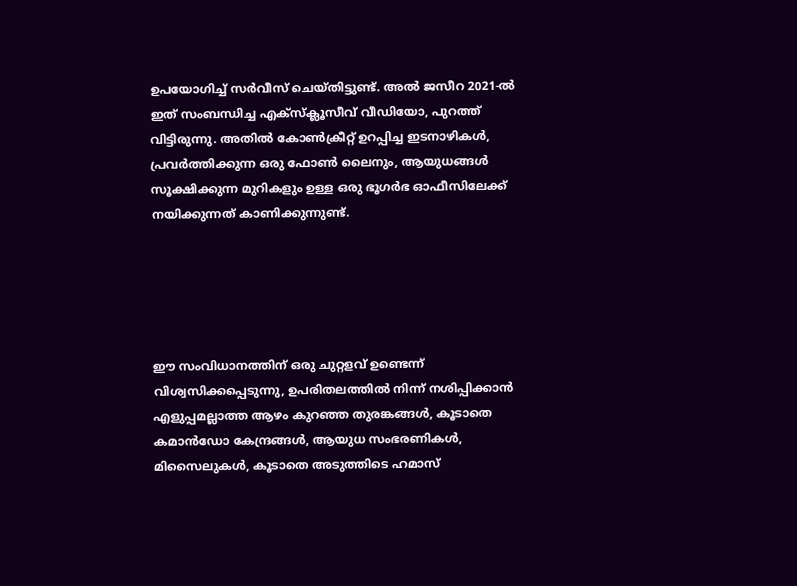ഉപയോഗിച്ച് സര്‍വീസ് ചെയ്തിട്ടുണ്ട്. അല്‍ ജസീറ 2021-ല്‍ ഇത് സംബന്ധിച്ച എക്‌സ്‌ക്ലൂസീവ് വീഡിയോ, പുറത്ത് വിട്ടിരുന്നു. അതില്‍ കോണ്‍ക്രീറ്റ് ഉറപ്പിച്ച ഇടനാഴികള്‍, പ്രവര്‍ത്തിക്കുന്ന ഒരു ഫോണ്‍ ലൈനും, ആയുധങ്ങള്‍ സൂക്ഷിക്കുന്ന മുറികളും ഉള്ള ഒരു ഭൂഗര്‍ഭ ഓഫീസിലേക്ക് നയിക്കുന്നത് കാണിക്കുന്നുണ്ട്.





ഈ സംവിധാനത്തിന് ഒരു ചുറ്റളവ് ഉണ്ടെന്ന് വിശ്വസിക്കപ്പെടുന്നു, ഉപരിതലത്തില്‍ നിന്ന് നശിപ്പിക്കാന്‍ എളുപ്പമല്ലാത്ത ആഴം കുറഞ്ഞ തുരങ്കങ്ങള്‍, കൂടാതെ കമാന്‍ഡോ കേന്ദ്രങ്ങള്‍, ആയുധ സംഭരണികള്‍, മിസൈലുകള്‍, കൂടാതെ അടുത്തിടെ ഹമാസ്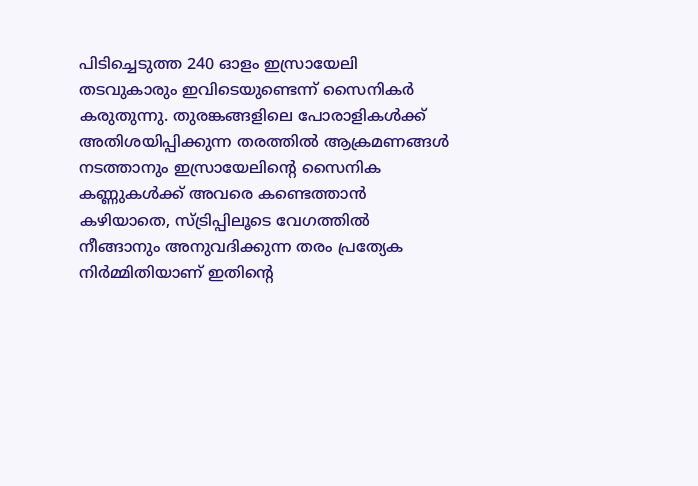പിടിച്ചെടുത്ത 240 ഓളം ഇസ്രായേലി തടവുകാരും ഇവിടെയുണ്ടെന്ന് സൈനികര്‍ കരുതുന്നു. തുരങ്കങ്ങളിലെ പോരാളികള്‍ക്ക് അതിശയിപ്പിക്കുന്ന തരത്തില്‍ ആക്രമണങ്ങള്‍ നടത്താനും ഇസ്രായേലിന്റെ സൈനിക കണ്ണുകള്‍ക്ക് അവരെ കണ്ടെത്താന്‍ കഴിയാതെ, സ്ട്രിപ്പിലൂടെ വേഗത്തില്‍ നീങ്ങാനും അനുവദിക്കുന്ന തരം പ്രത്യേക നിര്‍മ്മിതിയാണ് ഇതിന്റെ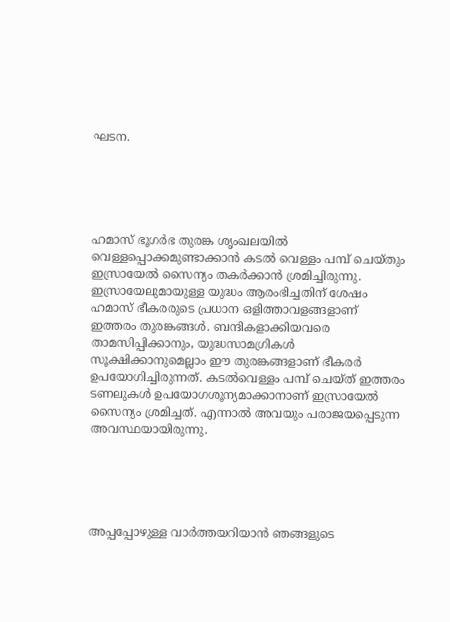ഘടന.





ഹമാസ് ഭൂഗര്‍ഭ തുരങ്ക ശൃംഖലയില്‍ വെള്ളപ്പൊക്കമുണ്ടാക്കാന്‍ കടല്‍ വെള്ളം പമ്പ് ചെയ്തും ഇസ്രായേൽ സൈന്യം തകർക്കാൻ ശ്രമിച്ചിരുന്നു. ഇസ്രായേലുമായുള്ള യുദ്ധം ആരംഭിച്ചതിന് ശേഷം ഹമാസ് ഭീകരരുടെ പ്രധാന ഒളിത്താവളങ്ങളാണ് ഇത്തരം തുരങ്കങ്ങള്‍. ബന്ദികളാക്കിയവരെ താമസിപ്പിക്കാനും, യുദ്ധസാമഗ്രികള്‍ സൂക്ഷിക്കാനുമെല്ലാം ഈ തുരങ്കങ്ങളാണ് ഭീകരര്‍ ഉപയോഗിച്ചിരുന്നത്. കടല്‍വെള്ളം പമ്പ് ചെയ്ത് ഇത്തരം ടണലുകള്‍ ഉപയോഗശൂന്യമാക്കാനാണ് ഇസ്രായേല്‍ സൈന്യം ശ്രമിച്ചത്. എന്നാൽ അവയും പരാജയപ്പെടുന്ന അവസ്ഥയായിരുന്നു.





അപ്പപ്പോഴുള്ള വാര്‍ത്തയറിയാന്‍ ഞങ്ങളുടെ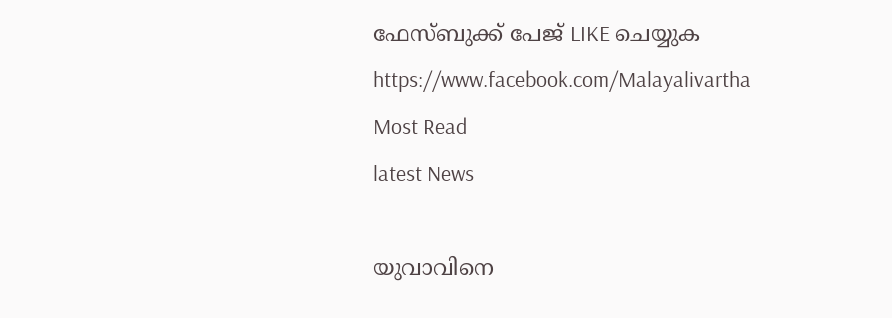ഫേസ്‌ബുക്ക്‌ പേജ് LIKE ചെയ്യുക
https://www.facebook.com/Malayalivartha
Most Read
latest News

യുവാവിനെ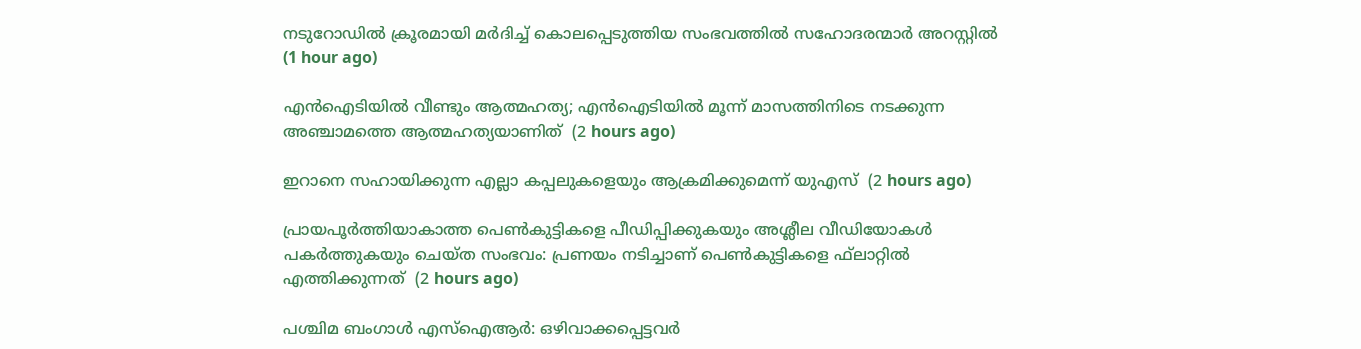നടുറോഡില്‍ ക്രൂരമായി മര്‍ദിച്ച് കൊലപ്പെടുത്തിയ സംഭവത്തില്‍ സഹോദരന്മാര്‍ അറസ്റ്റില്‍  (1 hour ago)

എന്‍ഐടിയില്‍ വീണ്ടും ആത്മഹത്യ; എന്‍ഐടിയില്‍ മൂന്ന് മാസത്തിനിടെ നടക്കുന്ന അഞ്ചാമത്തെ ആത്മഹത്യയാണിത്  (2 hours ago)

ഇറാനെ സഹായിക്കുന്ന എല്ലാ കപ്പലുകളെയും ആക്രമിക്കുമെന്ന് യുഎസ്  (2 hours ago)

പ്രായപൂര്‍ത്തിയാകാത്ത പെണ്‍കുട്ടികളെ പീഡിപ്പിക്കുകയും അശ്ലീല വീഡിയോകള്‍ പകര്‍ത്തുകയും ചെയ്ത സംഭവം: പ്രണയം നടിച്ചാണ് പെണ്‍കുട്ടികളെ ഫ്‌ലാറ്റില്‍ എത്തിക്കുന്നത്  (2 hours ago)

പശ്ചിമ ബംഗാള്‍ എസ്‌ഐആര്‍: ഒഴിവാക്കപ്പെട്ടവര്‍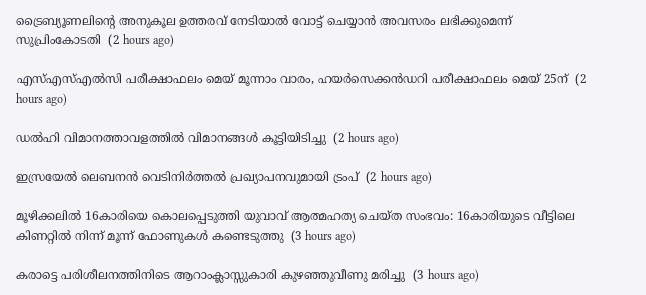ട്രൈബ്യൂണലിന്റെ അനുകൂല ഉത്തരവ് നേടിയാല്‍ വോട്ട് ചെയ്യാന്‍ അവസരം ലഭിക്കുമെന്ന് സുപ്രിംകോടതി  (2 hours ago)

എസ്എസ്എല്‍സി പരീക്ഷാഫലം മെയ് മൂന്നാം വാരം, ഹയര്‍സെക്കന്‍ഡറി പരീക്ഷാഫലം മെയ് 25ന്  (2 hours ago)

ഡല്‍ഹി വിമാനത്താവളത്തില്‍ വിമാനങ്ങള്‍ കൂട്ടിയിടിച്ചു  (2 hours ago)

ഇസ്രയേല്‍ ലെബനന്‍ വെടിനിര്‍ത്തല്‍ പ്രഖ്യാപനവുമായി ട്രംപ്  (2 hours ago)

മൂഴിക്കലില്‍ 16കാരിയെ കൊലപ്പെടുത്തി യുവാവ് ആത്മഹത്യ ചെയ്ത സംഭവം: 16കാരിയുടെ വീട്ടിലെ കിണറ്റില്‍ നിന്ന് മൂന്ന് ഫോണുകള്‍ കണ്ടെടുത്തു  (3 hours ago)

കരാട്ടെ പരിശീലനത്തിനിടെ ആറാംക്ലാസ്സുകാരി കുഴഞ്ഞുവീണു മരിച്ചു  (3 hours ago)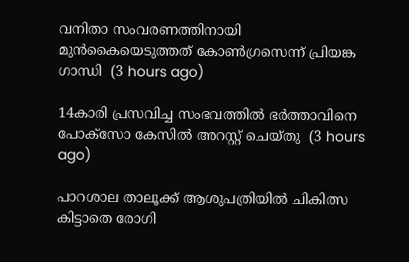വനിതാ സംവരണത്തിനായി മുന്‍കൈയെടുത്തത് കോണ്‍ഗ്രസെന്ന് പ്രിയങ്ക ഗാന്ധി  (3 hours ago)

14കാരി പ്രസവിച്ച സംഭവത്തില്‍ ഭര്‍ത്താവിനെ പോക്‌സോ കേസില്‍ അറസ്റ്റ് ചെയ്തു  (3 hours ago)

പാറശാല താലൂക്ക് ആശുപത്രിയില്‍ ചികിത്സ കിട്ടാതെ രോഗി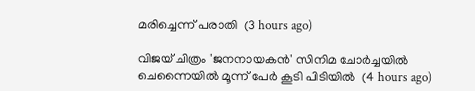മരിച്ചെന്ന് പരാതി  (3 hours ago)

വിജയ് ചിത്രം 'ജനനായകന്‍' സിനിമ ചോര്‍ച്ചയില്‍ ചെന്നൈയില്‍ മൂന്ന് പേര്‍ കൂടി പിടിയില്‍  (4 hours ago)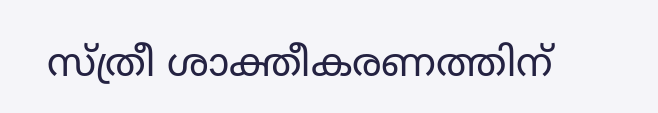സ്ത്രീ ശാക്തീകരണത്തിന്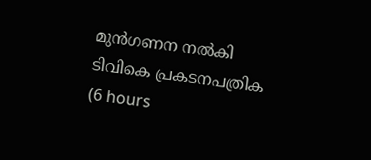മുന്‍ഗണന നല്‍കി ടിവികെ പ്രകടനപത്രിക  (6 hours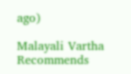ago)

Malayali Vartha Recommends